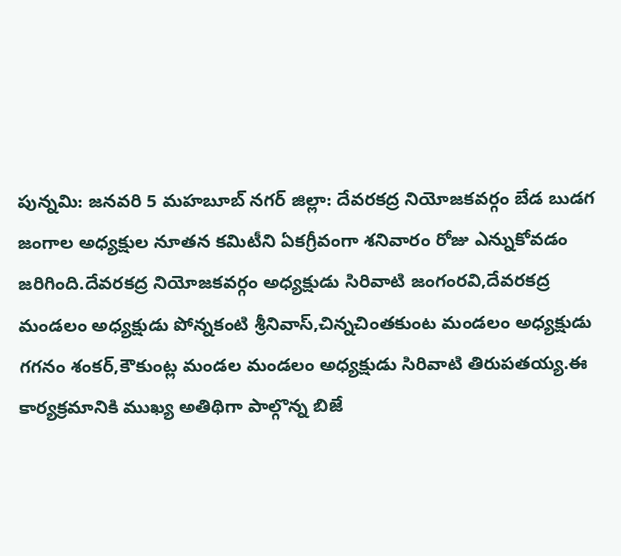పున్నమి: జనవరి 5 మహబూబ్ నగర్ జిల్లా: దేవరకద్ర నియోజకవర్గం బేడ బుడగ జంగాల అధ్యక్షుల నూతన కమిటీని ఏకగ్రీవంగా శనివారం రోజు ఎన్నుకోవడం జరిగింది.దేవరకద్ర నియోజకవర్గం అధ్యక్షుడు సిరివాటి జంగంరవి,దేవరకద్ర మండలం అధ్యక్షుడు పోన్నకంటి శ్రీనివాస్,చిన్నచింతకుంట మండలం అధ్యక్షుడు గగనం శంకర్,కౌకుంట్ల మండల మండలం అధ్యక్షుడు సిరివాటి తిరుపతయ్య.ఈ కార్యక్రమానికి ముఖ్య అతిథిగా పాల్గొన్న బిజే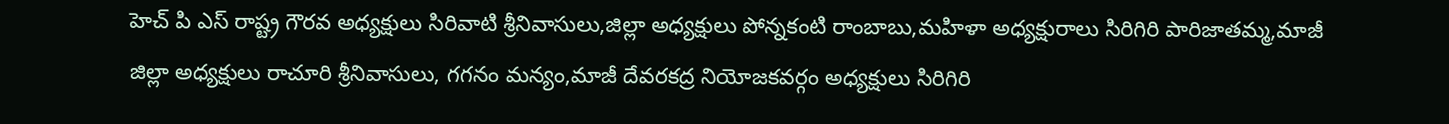హెచ్ పి ఎస్ రాష్ట్ర గౌరవ అధ్యక్షులు సిరివాటి శ్రీనివాసులు,జిల్లా అధ్యక్షులు పోన్నకంటి రాంబాబు,మహిళా అధ్యక్షురాలు సిరిగిరి పారిజాతమ్మ,మాజీ జిల్లా అధ్యక్షులు రాచూరి శ్రీనివాసులు, గగనం మన్యం,మాజీ దేవరకద్ర నియోజకవర్గం అధ్యక్షులు సిరిగిరి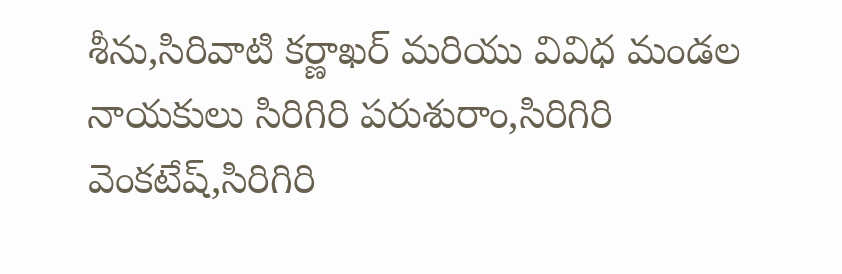శీను,సిరివాటి కర్ణాఖర్ మరియు వివిధ మండల నాయకులు సిరిగిరి పరుశురాం,సిరిగిరి వెంకటేష్,సిరిగిరి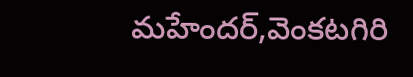మహేందర్,వెంకటగిరి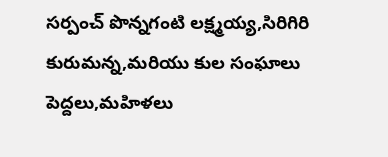సర్పంచ్ పొన్నగంటి లక్ష్మయ్య,సిరిగిరి కురుమన్న,మరియు కుల సంఘాలు పెద్దలు,మహిళలు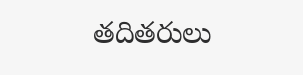తదితరులు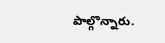పాల్గొన్నారు.